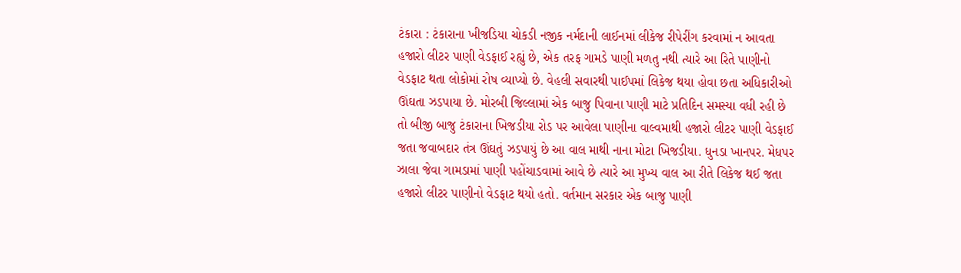ટંકારા : ટંકારાના ખીજડિયા ચોકડી નજીક નર્મદાની લાઈનમાં લીકેજ રીપેરીંગ કરવામાં ન આવતા હજારો લીટર પાણી વેડફાઈ રહ્યું છે, એક તરફ ગામડે પાણી મળતુ નથી ત્યારે આ રિતે પાણીનો વેડફાટ થતા લોકોમાં રોષ વ્યાપ્યો છે. વેહલી સવારથી પાઈપમાં લિકેજ થયા હોવા છતા અધિકારીઓ ઊંઘતા ઝડપાયા છે. મોરબી જિલ્લામાં એક બાજુ પિવાના પાણી માટે પ્રતિદિન સમસ્યા વધી રહી છે તો બીજી બાજુ ટંકારાના ખિજડીયા રોડ પર આવેલા પાણીના વાલ્વમાથી હજારો લીટર પાણી વેડફાઈ જતા જવાબદાર તંત્ર ઊંઘતું ઝડપાયું છે આ વાલ માથી નાના મોટા ખિજડીયા. ધુનડા ખાનપર. મેધપર ઝાલા જેવા ગામડામાં પાણી પહોંચાડવામાં આવે છે ત્યારે આ મુખ્ય વાલ આ રીતે લિકેજ થઈ જતા હજારો લીટર પાણીનો વેડફાટ થયો હતો. વર્તમાન સરકાર એક બાજુ પાણી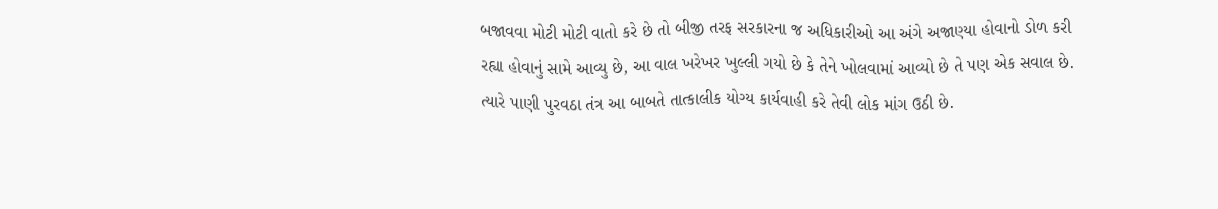બજાવવા મોટી મોટી વાતો કરે છે તો બીજી તરફ સરકારના જ અધિકારીઓ આ અંગે અજાણ્યા હોવાનો ડોળ કરી રહ્યા હોવાનું સામે આવ્યુ છે, આ વાલ ખરેખર ખુલ્લી ગયો છે કે તેને ખોલવામાં આવ્યો છે તે પણ એક સવાલ છે. ત્યારે પાણી પુરવઠા તંત્ર આ બાબતે તાત્કાલીક યોગ્ય કાર્યવાહી કરે તેવી લોક માંગ ઉઠી છે.